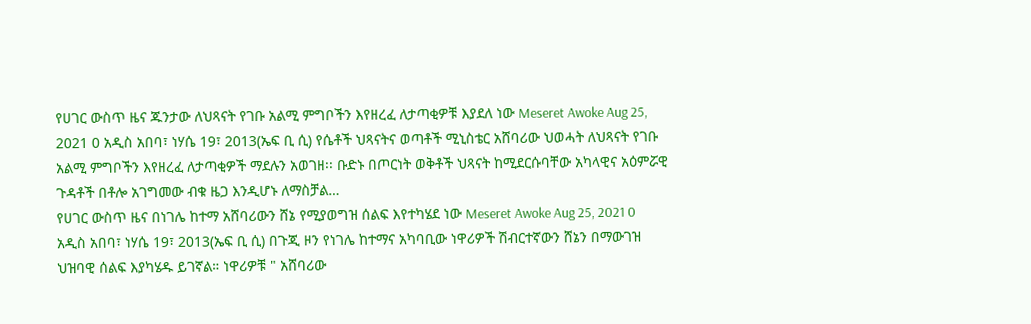የሀገር ውስጥ ዜና ጁንታው ለህጻናት የገቡ አልሚ ምግቦችን እየዘረፈ ለታጣቂዎቹ እያደለ ነው Meseret Awoke Aug 25, 2021 0 አዲስ አበባ፣ ነሃሴ 19፣ 2013(ኤፍ ቢ ሲ) የሴቶች ህጻናትና ወጣቶች ሚኒስቴር አሸባሪው ህወሓት ለህጻናት የገቡ አልሚ ምግቦችን እየዘረፈ ለታጣቂዎች ማደሉን አወገዘ፡፡ ቡድኑ በጦርነት ወቅቶች ህጻናት ከሚደርሱባቸው አካላዊና አዕምሯዊ ጉዳቶች በቶሎ አገግመው ብቁ ዜጋ እንዲሆኑ ለማስቻል…
የሀገር ውስጥ ዜና በነገሌ ከተማ አሸባሪውን ሸኔ የሚያወግዝ ሰልፍ እየተካሄደ ነው Meseret Awoke Aug 25, 2021 0 አዲስ አበባ፣ ነሃሴ 19፣ 2013(ኤፍ ቢ ሲ) በጉጂ ዞን የነገሌ ከተማና አካባቢው ነዋሪዎች ሽብርተኛውን ሸኔን በማውገዝ ህዝባዊ ሰልፍ እያካሄዱ ይገኛል። ነዋሪዎቹ " አሸባሪው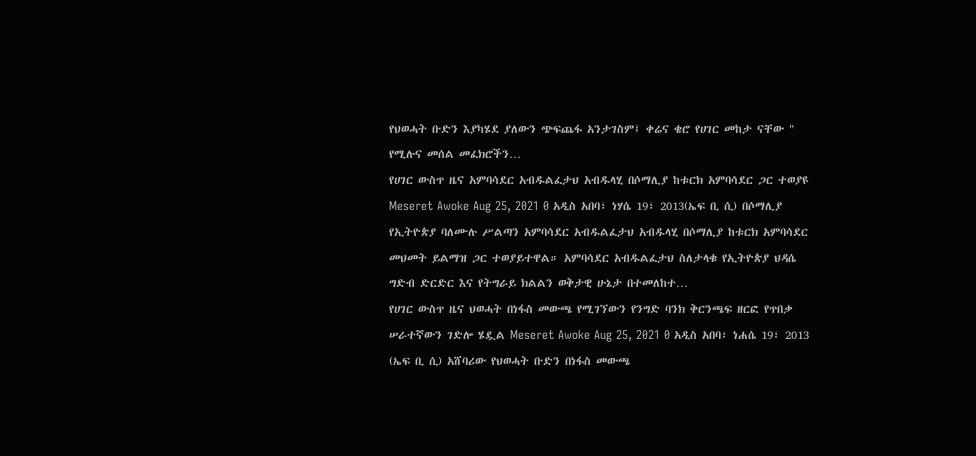የህወሓት ቡድን እያካሄደ ያለውን ጭፍጨፋ አንታገስም፤ ቀሬና ቄሮ የሀገር መከታ ናቸው " የሚሉና መሰል መፈክሮችን…
የሀገር ውስጥ ዜና አምባሳደር አብዱልፈታህ አብዱላሂ በሶማሊያ ከቱርክ አምባሳደር ጋር ተወያዩ Meseret Awoke Aug 25, 2021 0 አዲስ አበባ፣ ነሃሴ 19፣ 2013(ኤፍ ቢ ሲ) በሶማሊያ የኢትዮጵያ ባለሙሉ ሥልጣን አምባሳደር አብዱልፈታህ አብዱላሂ በሶማሊያ ከቱርክ አምባሳደር መህመት ይልማዝ ጋር ተወያይተዋል። አምባሳደር አብዱልፈታህ ስለታላቁ የኢትዮጵያ ህዳሴ ግድብ ድርድር እና የትግራይ ክልልን ወቅታዊ ሁኔታ በተመለከተ…
የሀገር ውስጥ ዜና ህወሓት በነፋስ መውጫ የሚገኘውን የንግድ ባንክ ቅርንጫፍ ዘርፎ የጥበቃ ሠራተኛውን ገድሎ ሄዷል Meseret Awoke Aug 25, 2021 0 አዲስ አበባ፣ ነሐሴ 19፣ 2013 (ኤፍ ቢ ሲ) አሸባሪው የህወሓት ቡድን በነፋስ መውጫ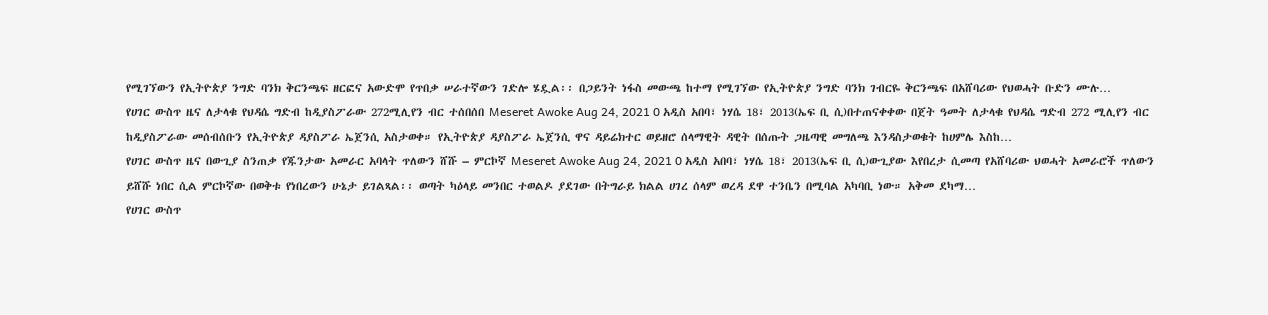የሚገኘውን የኢትዮጵያ ንግድ ባንክ ቅርንጫፍ ዘርፎና አውድሞ የጥበቃ ሠራተኛውን ገድሎ ሄዷል፡፡ በጋይንት ነፋስ መውጫ ከተማ የሚገኘው የኢትዮጵያ ንግድ ባንክ ገብርዬ ቅርንጫፍ በአሸባሪው የህወሓት ቡድን ሙሉ…
የሀገር ውስጥ ዜና ለታላቁ የህዳሴ ግድብ ከዲያስፖራው 272ሚሊየን ብር ተሰበሰበ Meseret Awoke Aug 24, 2021 0 አዲስ አበባ፣ ነሃሴ 18፣ 2013(ኤፍ ቢ ሲ)በተጠናቀቀው በጀት ዓመት ለታላቁ የህዳሴ ግድብ 272 ሚሊየን ብር ከዲያስፖራው መሰብሰቡን የኢትዮጵያ ዳያስፖራ ኤጀንሲ አስታወቀ። የኢትዮጵያ ዳያስፖራ ኤጀንሲ ዋና ዳይሬክተር ወይዘሮ ሰላማዊት ዳዊት በሰጡት ጋዜጣዊ መግለጫ እንዳስታወቁት ከሀምሌ እስከ…
የሀገር ውስጥ ዜና በውጊያ ስንጠቃ የጁንታው አመራር አባላት ጥለውን ሸሹ – ምርኮኛ Meseret Awoke Aug 24, 2021 0 አዲስ አበባ፣ ነሃሴ 18፣ 2013(ኤፍ ቢ ሲ)ውጊያው እየበረታ ሲመጣ የአሸባሪው ህወሓት አመራሮች ጥለውን ይሸሹ ነበር ሲል ምርኮኛው በወቅቱ የነበረውን ሁኔታ ይገልጻል፡፡ ወጣት ካዕላይ መንበር ተወልዶ ያደገው በትግራይ ክልል ሀገረ ሰላም ወረዳ ደዋ ተንቤን በሚባል አካባቢ ነው። አቅመ ደካማ…
የሀገር ውስጥ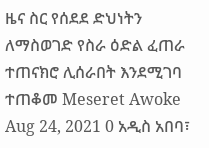ዜና ስር የሰደደ ድህነትን ለማስወገድ የስራ ዕድል ፈጠራ ተጠናክሮ ሊሰራበት እንደሚገባ ተጠቆመ Meseret Awoke Aug 24, 2021 0 አዲስ አበባ፣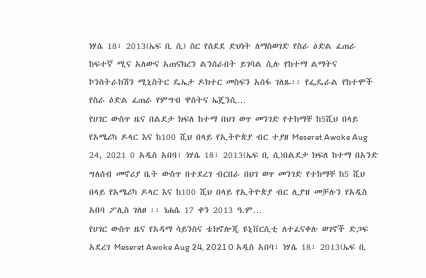ነሃሴ 18፣ 2013(ኤፍ ቢ ሲ) ስር የሰደደ ድህነት ለማስወገድ የስራ ዕድል ፈጠራ ከፍተኛ ሚና አለውና አጠናክረን ልንሰራበት ይገባል ሲሉ የከተማ ልማትና ኮንስትራክሽን ሚኒስትር ዴኤታ ዶክተር መስፍን አሰፋ ገለጹ፡፡ የፌዴራል የከተሞች የስራ ዕድል ፈጠራ የምግብ ዋስትና ኤጄንሲ…
የሀገር ውስጥ ዜና በልደታ ክፍለ ከተማ በህገ ወጥ መንገድ የተከማቸ ከ5ሺህ በላይ የአሜሪካ ዶላር እና ከ100 ሺህ በላይ የኢትዮጵያ ብር ተያዘ Meseret Awoke Aug 24, 2021 0 አዲስ አበባ፣ ነሃሴ 18፣ 2013(ኤፍ ቢ ሲ)በልደታ ክፍለ ከተማ በአንድ ግለሰብ መኖሪያ ቤት ውስጥ በተደረገ ብርበራ በህገ ወጥ መንገድ የተከማቸ ከ5 ሺህ በላይ የአሜሪካ ዶላር እና ከ100 ሺህ በላይ የኢትዮጵያ ብር ሊያዝ መቻሉን የአዲስ አበባ ፖሊስ ገለፀ ፡፡ ነሐሴ 17 ቀን 2013 ዓ.ም…
የሀገር ውስጥ ዜና የአዳማ ሳይንስና ቴክኖሎጂ ዩኒቨርሲቲ ለተፈናቀሉ ወገኖች ድጋፍ አደረገ Meseret Awoke Aug 24, 2021 0 አዲስ አበባ፣ ነሃሴ 18፣ 2013(ኤፍ ቢ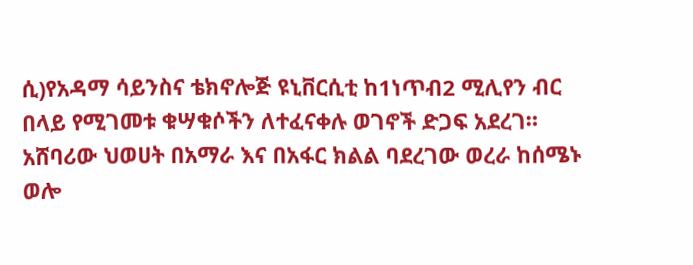ሲ)የአዳማ ሳይንስና ቴክኖሎጅ ዩኒቨርሲቲ ከ1ነጥብ2 ሚሊየን ብር በላይ የሚገመቱ ቁሣቁሶችን ለተፈናቀሉ ወገኖች ድጋፍ አደረገ። አሸባሪው ህወሀት በአማራ እና በአፋር ክልል ባደረገው ወረራ ከሰሜኑ ወሎ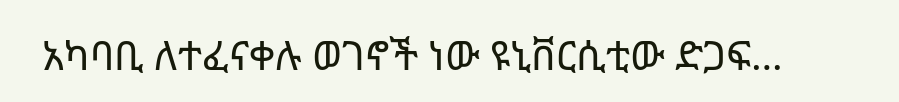አካባቢ ለተፈናቀሉ ወገኖች ነው ዩኒቨርሲቲው ድጋፍ…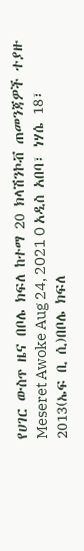የሀገር ውስጥ ዜና በቦሌ ክፍለ ከተማ 20 ክላሽንኮቭ ጠመንጃዎች ተያዙ Meseret Awoke Aug 24, 2021 0 አዲስ አበባ፣ ነሃሴ 18፣ 2013(ኤፍ ቢ ሲ)በቦሌ ክፍለ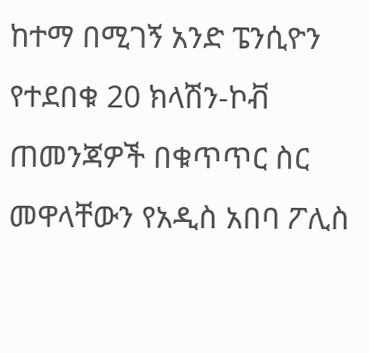ከተማ በሚገኝ አንድ ፔንሲዮን የተደበቁ 20 ክላሽን-ኮቭ ጠመንጃዎች በቁጥጥር ስር መዋላቸውን የአዲስ አበባ ፖሊስ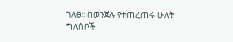ገለፀ፡፡ በወንጀሉ የተጠረጠሩ ሁለት ግለሰቦች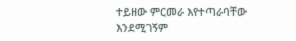ተይዘው ምርመራ እየተጣራባቸው እንደሚገኝም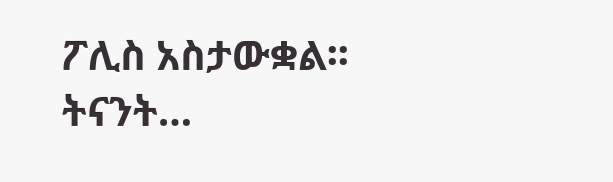ፖሊስ አስታውቋል፡፡ ትናንት…